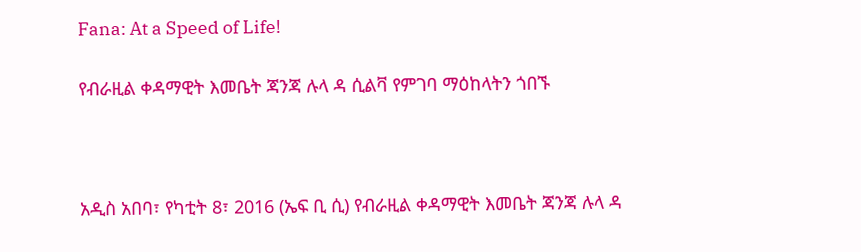Fana: At a Speed of Life!

የብራዚል ቀዳማዊት እመቤት ጃንጃ ሉላ ዳ ሲልቫ የምገባ ማዕከላትን ጎበኙ



አዲስ አበባ፣ የካቲት 8፣ 2016 (ኤፍ ቢ ሲ) የብራዚል ቀዳማዊት እመቤት ጃንጃ ሉላ ዳ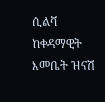ሲልቫ ከቀዳማዊት እመቤት ዝናሽ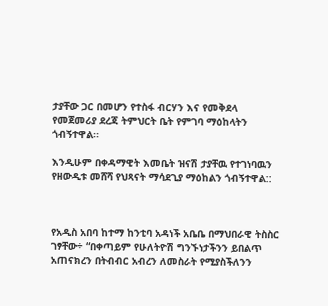ታያቸው ጋር በመሆን የተስፋ ብርሃን እና የመቅደላ የመጀመሪያ ደረጃ ትምህርት ቤት የምገባ ማዕከላትን ጎብኝተዋል፡፡

እንዲሁም በቀዳማዊት እመቤት ዝናሽ ታያቸዉ የተገነባዉን የዘውዲቱ መሸሻ የህጻናት ማሳደጊያ ማዕከልን ጎብኝተዋል::



የአዲስ አበባ ከተማ ከንቲባ አዳነች አቤቤ በማህበራዊ ትስስር ገፃቸው÷ “በቀጣይም የሁለትዮሽ ግንኙነታችንን ይበልጥ አጠናክረን በትብብር አብረን ለመስራት የሚያስችለንን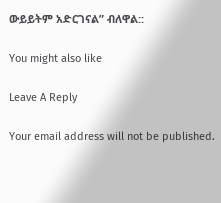ውይይትም አድርገናል” ብለዋል::

You might also like

Leave A Reply

Your email address will not be published.